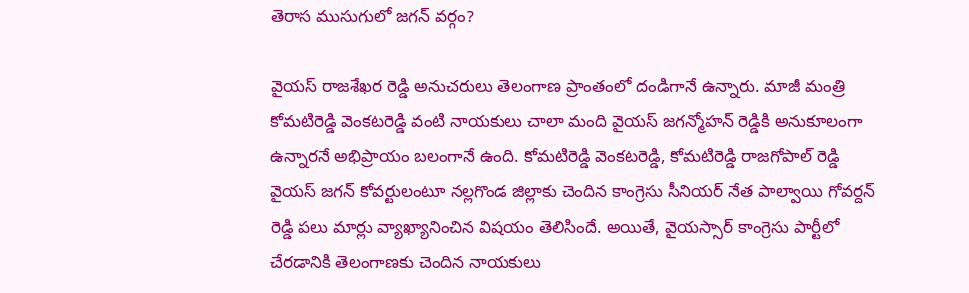తెరాస ముసుగులో జగన్ వర్గం?

వైయస్ రాజశేఖర రెడ్డి అనుచరులు తెలంగాణ ప్రాంతంలో దండిగానే ఉన్నారు. మాజీ మంత్రి కోమటిరెడ్డి వెంకటరెడ్డి వంటి నాయకులు చాలా మంది వైయస్ జగన్మోహన్ రెడ్డికి అనుకూలంగా ఉన్నారనే అభిప్రాయం బలంగానే ఉంది. కోమటిరెడ్డి వెంకటరెడ్డి, కోమటిరెడ్డి రాజగోపాల్ రెడ్డి వైయస్ జగన్ కోవర్టులంటూ నల్లగొండ జిల్లాకు చెందిన కాంగ్రెసు సీనియర్ నేత పాల్వాయి గోవర్దన్ రెడ్డి పలు మార్లు వ్యాఖ్యానించిన విషయం తెలిసిందే. అయితే, వైయస్సార్ కాంగ్రెసు పార్టీలో చేరడానికి తెలంగాణకు చెందిన నాయకులు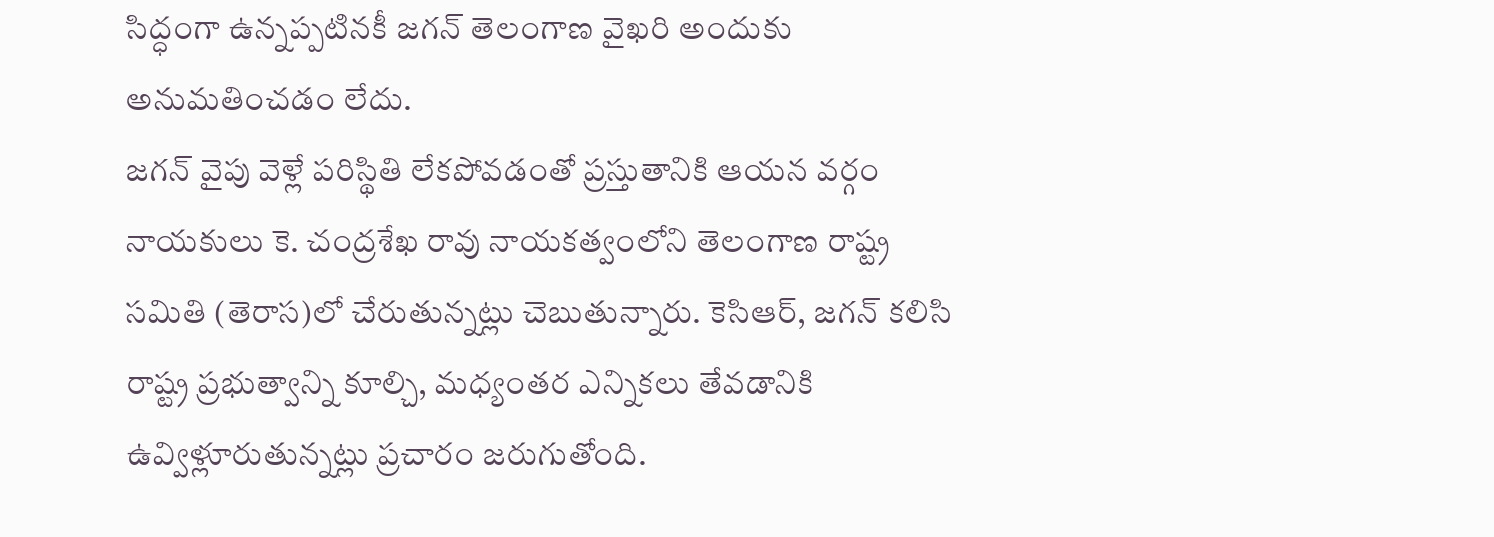సిద్ధంగా ఉన్నప్పటినకీ జగన్ తెలంగాణ వైఖరి అందుకు అనుమతించడం లేదు.
జగన్ వైపు వెళ్లే పరిస్థితి లేకపోవడంతో ప్రస్తుతానికి ఆయన వర్గం నాయకులు కె. చంద్రశేఖ రావు నాయకత్వంలోని తెలంగాణ రాష్ట్ర సమితి (తెరాస)లో చేరుతున్నట్లు చెబుతున్నారు. కెసిఆర్, జగన్ కలిసి రాష్ట్ర ప్రభుత్వాన్ని కూల్చి, మధ్యంతర ఎన్నికలు తేవడానికి ఉవ్విళ్లూరుతున్నట్లు ప్రచారం జరుగుతోంది.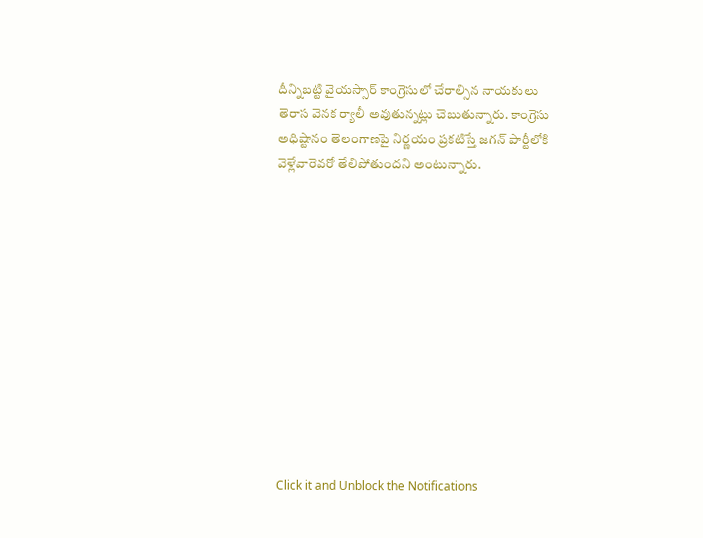దీన్నిబట్టి వైయస్సార్ కాంగ్రెసులో చేరాల్సిన నాయకులు తెరాస వెనక ర్యాలీ అవుతున్నట్లు చెబుతున్నారు. కాంగ్రెసు అధిష్టానం తెలంగాణపై నిర్ణయం ప్రకటిస్తే జగన్ పార్టీలోకి వెళ్లేవారెవరో తేలిపోతుందని అంటున్నారు.












Click it and Unblock the Notifications